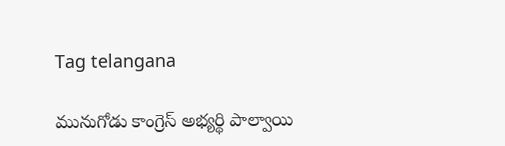Tag telangana

మునుగోడు కాంగ్రెస్‌ అభ్యర్థి పాల్వాయి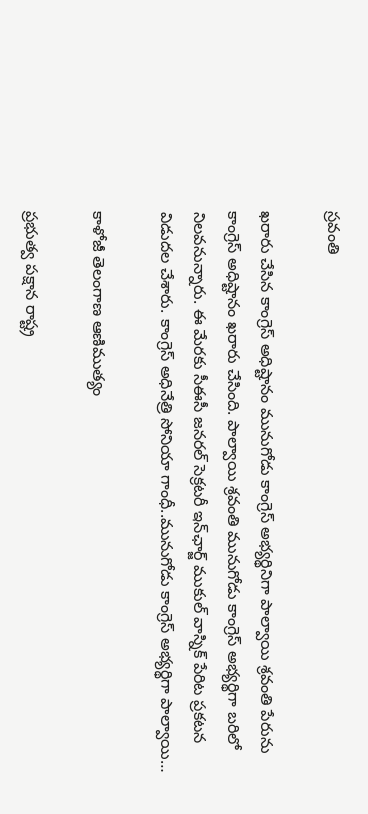స్రవంతి

ఖరారు చేసిన కాంగ్రెస్‌ అధిష్టానం మునుగోడు కాంగ్రెస్‌ అభ్యర్థినిగా పాల్వాయి శ్రవంతి పేరును కాంగ్రెస్‌ అధిష్టానం ఖరారు చేసింది. పాల్వాయి శ్రవంతి మునుగోడు కాంగ్రెస్‌ అభ్యర్థిగా బరిలో నిలవనున్నారు. ఈ మేరకు సీఈసీ జనరల్‌ ‌సెక్రటరీ ఇన్‌ఛార్జ్ ‌ముకుల్‌ ‌వాస్నిక్‌ ‌పేరిట ప్రకటన విడుదల చేశారు. కాంగ్రెస్‌ అధినేత్రి సోనియా గాంధీ..మునుగోడు కాంగ్రెస్‌ అభ్యర్థిగా పాల్వాయి…

కాళోజీ తెలంగాణ ఆణిముత్యం

ప్రభుత్వ పక్షాన రాష్ట్ర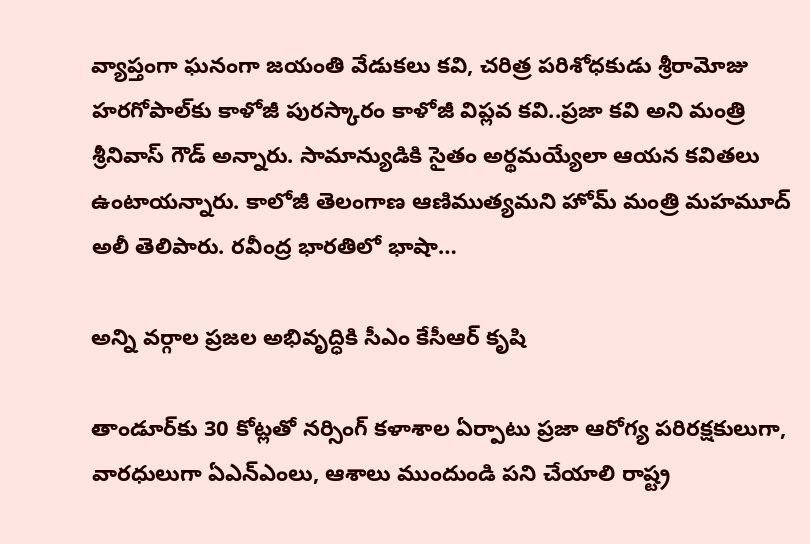వ్యాప్తంగా ఘనంగా జయంతి వేడుకలు కవి, చరిత్ర పరిశోధకుడు శ్రీరామోజు హరగోపాల్‌కు కాళోజీ పురస్కారం ‌కాళోజీ విప్లవ కవి..ప్రజా కవి అని మంత్రి శ్రీనివాస్‌ ‌గౌడ్‌ అన్నారు. సామాన్యుడికి సైతం అర్థమయ్యేలా ఆయన కవితలు ఉంటాయన్నారు. కాలోజీ తెలంగాణ ఆణిముత్యమని హోమ్‌ ‌మంత్రి మహమూద్‌ అలీ తెలిపారు. రవీంద్ర భారతిలో భాషా…

అన్ని వర్గాల ప్రజల అభివృద్ధికి సీఎం కేసీఆర్‌ ‌కృషి

తాండూర్‌కు 30 కోట్లతో నర్సింగ్‌ ‌కళాశాల ఏర్పాటు ప్రజా ఆరోగ్య పరిరక్షకులుగా, వారధులుగా ఏఎన్‌ఎం‌లు, ఆశాలు ముందుండి పని చేయాలి రాష్ట్ర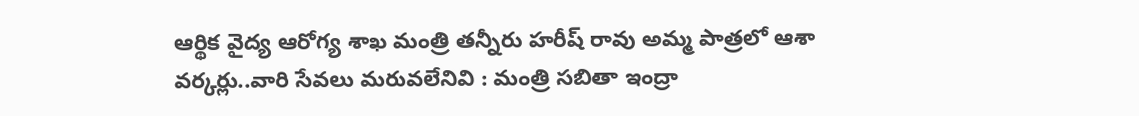ఆర్థిక వైద్య ఆరోగ్య శాఖ మంత్రి తన్నీరు హరీష్‌ ‌రావు అమ్మ పాత్రలో ఆశా వర్కర్లు..వారి సేవలు మరువలేనివి : మంత్రి సబితా ఇంద్రా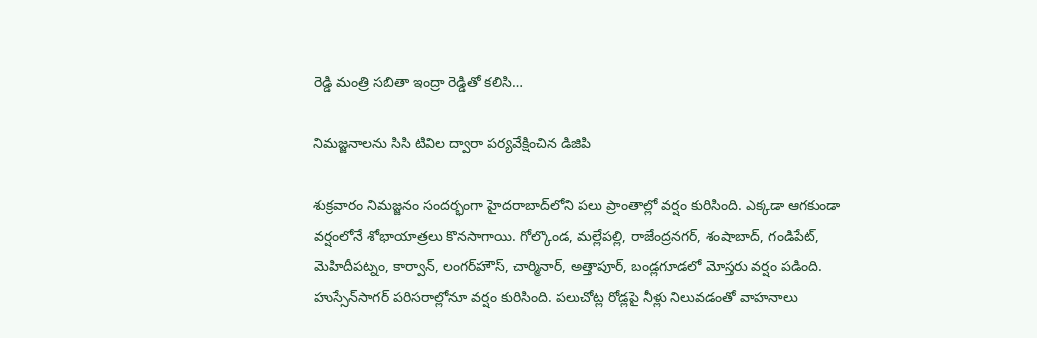రెడ్డి మంత్రి సబితా ఇంద్రా రెడ్డితో కలిసి…

నిమజ్జనాలను సిసి టివిల ద్వారా పర్యవేక్షించిన డిజిపి

శుక్రవారం నిమజ్జనం సందర్భంగా హైదరాబాద్‌లోని పలు ప్రాంతాల్లో వర్షం కురిసింది. ఎక్కడా ఆగకుండా వర్షంలోనే శోభాయాత్రలు కొనసాగాయి. గోల్కొండ, మల్లేపల్లి, రాజేంద్రనగర్‌, శంషాబాద్‌, గండిపేట్‌, మెహిదీపట్నం, కార్వాన్‌, లంగర్‌హౌస్‌, చార్మినార్‌, అత్తాపూర్‌, బండ్లగూడలో మోస్తరు వర్షం పడింది. హుస్సేన్‌సాగర్‌ ‌పరిసరాల్లోనూ వర్షం కురిసింది. పలుచోట్ల రోడ్లపై నీళ్లు నిలువడంతో వాహనాలు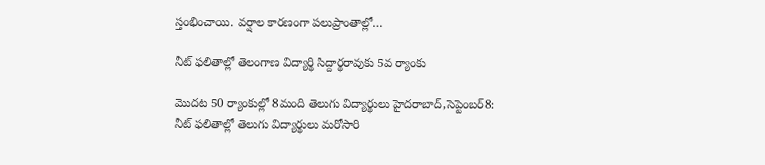స్తంభించాయి. వర్షాల కారణంగా పలుప్రాంతాల్లో…

నీట్‌ ‌ఫలితాల్లో తెలంగాణ విద్యార్థి సిద్దార్థరావుకు 5వ ర్యాంకు

మొదట 50 ర్యాంకుల్లో 8మంది తెలుగు విద్యార్థులు హైదరాబాద్‌,సెప్టెంబర్‌8: నీట్‌ ‌ఫలితాల్లో తెలుగు విద్యార్థులు మరోసారి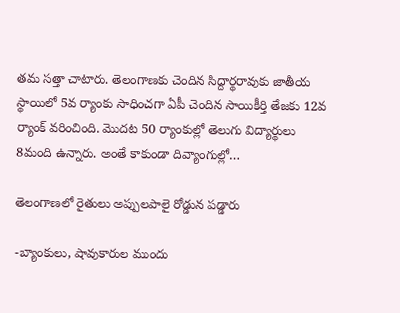తమ సత్తా చాటారు. తెలంగాణకు చెందిన సిద్దార్థరావుకు జాతీయ స్థాయిలో 5వ ర్యాంకు సాధించగా ఏపీ చెందిన సాయికీర్తి తేజకు 12వ ర్యాంక్‌ ‌వరించింది. మొదట 50 ర్యాంకుల్లో తెలుగు విద్యార్థులు 8మంది ఉన్నారు. అంతే కాకుండా దివ్యాంగుల్లో…

తెలంగాణలో రైతులు అప్పులపాలై రోడ్డున పడ్డారు

-బ్యాంకులు, షావుకారుల ముందు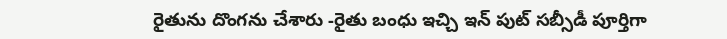రైతును దొంగను చేశారు -రైతు బంధు ఇచ్చి ఇన్‌ ‌పుట్‌ ‌సబ్సీడీ పూర్తిగా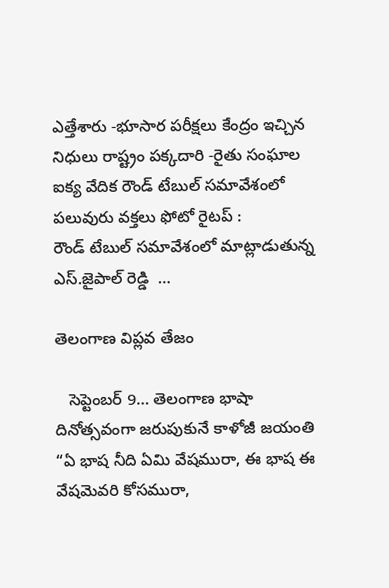ఎత్తేశారు -భూసార పరీక్షలు కేంద్రం ఇచ్చిన నిధులు రాష్ట్రం పక్కదారి -రైతు సంఘాల ఐక్య వేదిక రౌండ్‌ ‌టేబుల్‌ ‌సమావేశంలో పలువురు వక్తలు ఫోటో రైటప్‌ : రౌండ్‌ ‌టేబుల్‌ ‌సమావేశంలో మాట్లాడుతున్న ఎస్‌.జైపాల్‌ ‌రెడ్డి  …

తెలంగాణ విప్లవ తేజం

   సెప్టెంబర్ 9… తెలంగాణ భాషా దినోత్సవంగా జరుపుకునే కాళోజీ జయంతి      “ఏ భాష నీది ఏమి వేషమురా, ఈ భాష ఈ వేషమెవరి కోసమురా,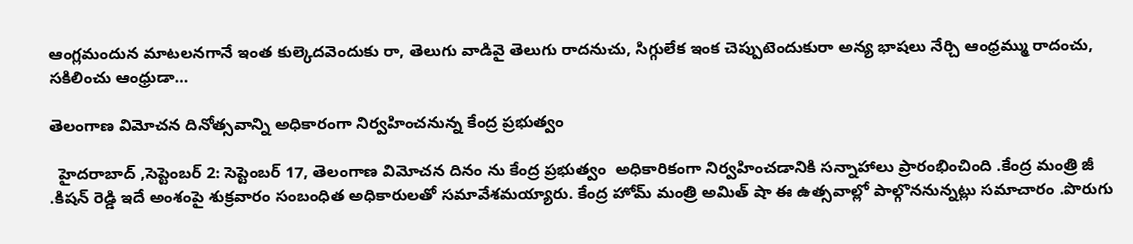ఆంగ్లమందున మాటలనగానే ఇంత కుల్కెదవెందుకు రా, తెలుగు వాడివై తెలుగు రాదనుచు, సిగ్గులేక ఇంక చెప్పుటెందుకురా అన్య భాషలు నేర్చి ఆంధ్రమ్ము రాదంచు, సకిలించు ఆంధ్రుడా…

తెలంగాణ విమోచన దినోత్సవాన్ని అధికారంగా నిర్వహించనున్న కేంద్ర ప్రభుత్వం

  హైదరాబాద్ ,సెప్టెంబర్ 2: సెప్టెంబర్ 17, తెలంగాణ విమోచన దినం ను కేంద్ర ప్రభుత్వం  అధికారికంగా నిర్వహించడానికి సన్నాహాలు ప్రారంభించింది .కేంద్ర మంత్రి జీ .కిషన్ రెడ్డి ఇదే అంశంపై శుక్రవారం సంబంధిత అధికారులతో సమావేశమయ్యారు. కేంద్ర హోమ్ మంత్రి అమిత్ షా ఈ ఉత్సవాల్లో పాల్గొననున్నట్లు సమాచారం .పొరుగు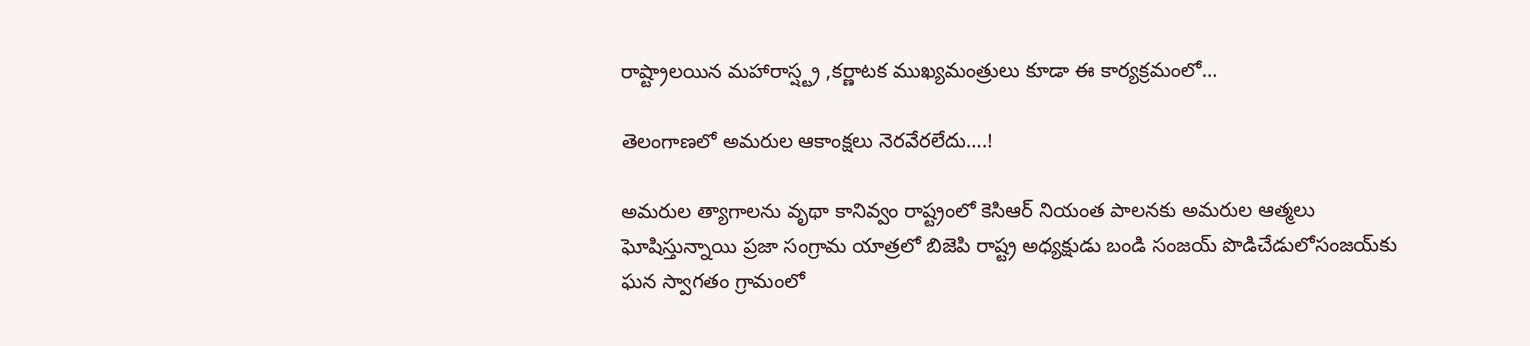రాష్ట్రాలయిన మహారాస్ష్ట్ర ,కర్ణాటక ముఖ్యమంత్రులు కూడా ఈ కార్యక్రమంలో…

తెలంగాణలో అమరుల ఆకాంక్షలు నెరవేరలేదు….!

అమరుల త్యాగాలను వృథా కానివ్వం రాష్ట్రంలో కెసిఆర్‌ ‌నియంత పాలనకు అమరుల ఆత్మలు ఘోషిస్తున్నాయి ప్రజా సంగ్రామ యాత్రలో బిజెపి రాష్ట్ర అధ్యక్షుడు బండి సంజయ్‌ ‌పొడిచేడులోసంజయ్‌కు ఘన స్వాగతం గ్రామంలో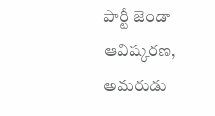పార్టీ జెండా ఆవిష్కరణ, అమరుడు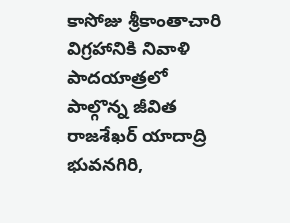కాసోజు శ్రీకాంతాచారి విగ్రహానికి నివాళి పాదయాత్రలో పాల్గొన్న జీవిత రాజశేఖర్‌ యాదాద్రి భువనగిరి,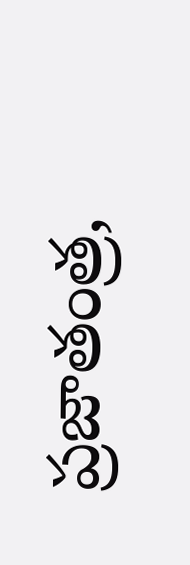ప్రజాతంత్ర,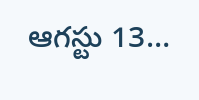ఆగస్టు 13…